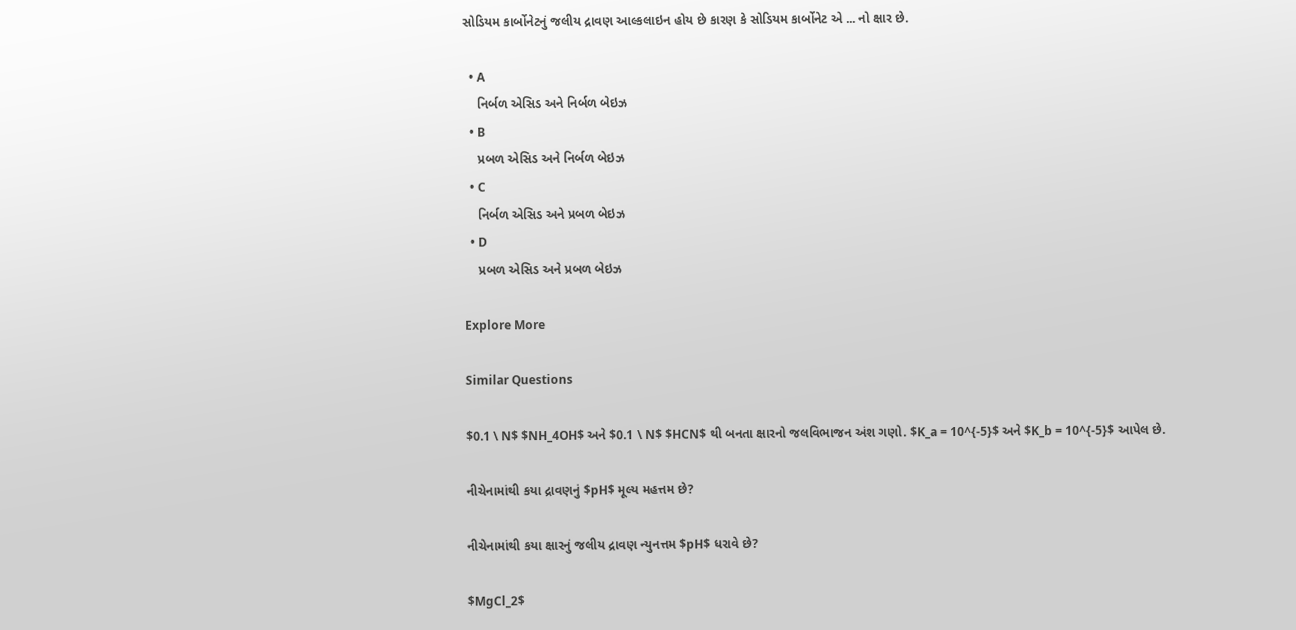સોડિયમ કાર્બોનેટનું જલીય દ્રાવણ આલ્કલાઇન હોય છે કારણ કે સોડિયમ કાર્બોનેટ એ ... નો ક્ષાર છે.

  • A
    નિર્બળ એસિડ અને નિર્બળ બેઇઝ
  • B
    પ્રબળ એસિડ અને નિર્બળ બેઇઝ
  • C
    નિર્બળ એસિડ અને પ્રબળ બેઇઝ
  • D
    પ્રબળ એસિડ અને પ્રબળ બેઇઝ

Explore More

Similar Questions

$0.1 \ N$ $NH_4OH$ અને $0.1 \ N$ $HCN$ થી બનતા ક્ષારનો જલવિભાજન અંશ ગણો. $K_a = 10^{-5}$ અને $K_b = 10^{-5}$ આપેલ છે.

નીચેનામાંથી કયા દ્રાવણનું $pH$ મૂલ્ય મહત્તમ છે?

નીચેનામાંથી કયા ક્ષારનું જલીય દ્રાવણ ન્યુનત્તમ $pH$ ધરાવે છે?

$MgCl_2$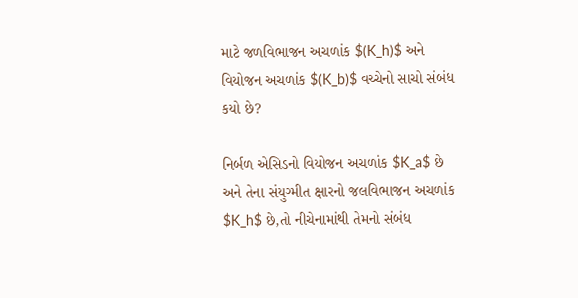માટે જળવિભાજન અચળાંક $(K_h)$ અને વિયોજન અચળાંક $(K_b)$ વચ્ચેનો સાચો સંબંધ કયો છે?

નિર્બળ એસિડનો વિયોજન અચળાંક $K_a$ છે અને તેના સંયુગ્મીત ક્ષારનો જલવિભાજન અચળાંક $K_h$ છે,તો નીચેનામાંથી તેમનો સંબંધ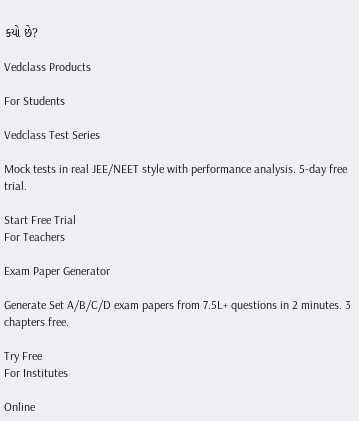કયો છે?

Vedclass Products

For Students

Vedclass Test Series

Mock tests in real JEE/NEET style with performance analysis. 5-day free trial.

Start Free Trial
For Teachers

Exam Paper Generator

Generate Set A/B/C/D exam papers from 7.5L+ questions in 2 minutes. 3 chapters free.

Try Free
For Institutes

Online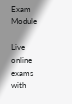Exam Module

Live online exams with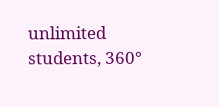unlimited students, 360°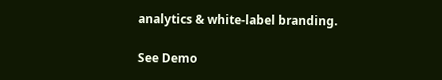analytics & white-label branding.

See Demo